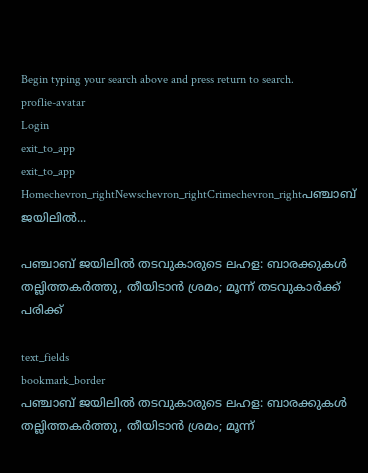Begin typing your search above and press return to search.
proflie-avatar
Login
exit_to_app
exit_to_app
Homechevron_rightNewschevron_rightCrimechevron_rightപഞ്ചാബ് ജയിലിൽ...

പഞ്ചാബ് ജയിലിൽ തടവുകാരുടെ ലഹള: ബാരക്കുകൾ തല്ലിത്തകർത്തു, തീയിടാൻ ശ്രമം; മൂന്ന് തടവുകാർക്ക് പരിക്ക്

text_fields
bookmark_border
പഞ്ചാബ് ജയിലിൽ തടവുകാരുടെ ലഹള: ബാരക്കുകൾ തല്ലിത്തകർത്തു, തീയിടാൻ ശ്രമം; മൂന്ന്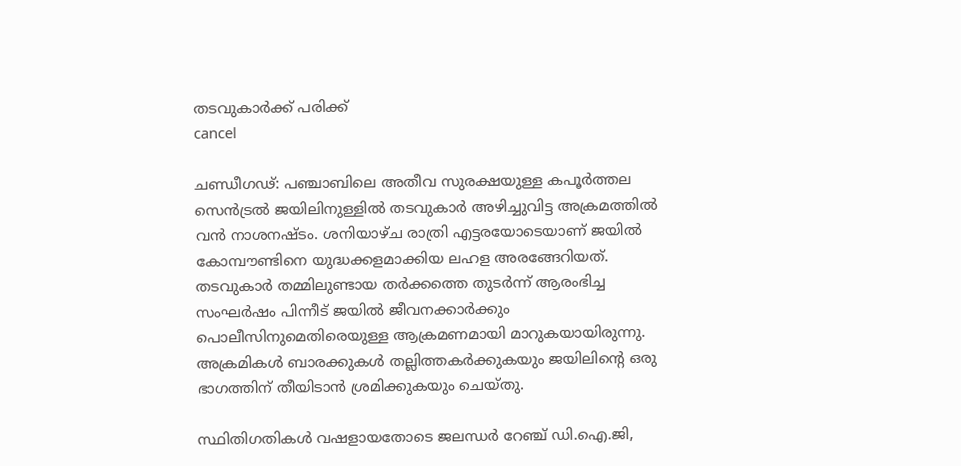തടവുകാർക്ക് പരിക്ക്
cancel

ചണ്ഡീഗഢ്: പഞ്ചാബിലെ അതീവ സുരക്ഷയുള്ള കപൂർത്തല സെൻട്രൽ ജയിലിനുള്ളിൽ തടവുകാർ അഴിച്ചുവിട്ട അക്രമത്തിൽ വൻ നാശനഷ്ടം. ശനിയാഴ്ച രാത്രി എട്ടരയോടെയാണ് ജയിൽ കോമ്പൗണ്ടിനെ യുദ്ധക്കളമാക്കിയ ലഹള അരങ്ങേറിയത്. തടവുകാർ തമ്മിലുണ്ടായ തർക്കത്തെ തുടർന്ന് ആരംഭിച്ച സംഘർഷം പിന്നീട് ജയിൽ ജീവനക്കാർക്കും പൊലീസിനുമെതിരെയുള്ള ആക്രമണമായി മാറുകയായിരുന്നു. അക്രമികൾ ബാരക്കുകൾ തല്ലിത്തകർക്കുകയും ജയിലിന്റെ ഒരു ഭാഗത്തിന് തീയിടാൻ ശ്രമിക്കുകയും ചെയ്തു.

സ്ഥിതിഗതികൾ വഷളായതോടെ ജലന്ധർ റേഞ്ച് ഡി.ഐ.ജി,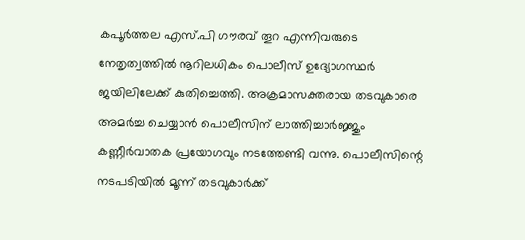കപൂർത്തല എസ്.പി ഗൗരവ് തൂറ എന്നിവരുടെ നേതൃത്വത്തിൽ നൂറിലധികം പൊലീസ് ഉദ്യോഗസ്ഥർ ജയിലിലേക്ക് കുതിച്ചെത്തി. അക്രമാസക്തരായ തടവുകാരെ അമർച്ച ചെയ്യാൻ പൊലീസിന് ലാത്തിച്ചാർജ്ജും കണ്ണീർവാതക പ്രയോഗവും നടത്തേണ്ടി വന്നു. പൊലീസിന്റെ നടപടിയിൽ മൂന്ന് തടവുകാർക്ക്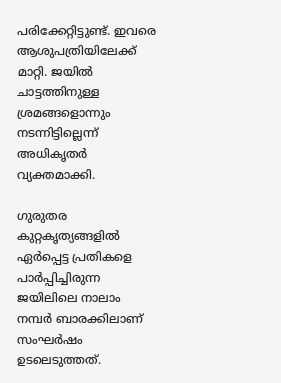പരിക്കേറ്റിട്ടുണ്ട്. ഇവരെ ആശുപത്രിയിലേക്ക് മാറ്റി. ജയിൽ ചാട്ടത്തിനുള്ള ശ്രമങ്ങളൊന്നും നടന്നിട്ടില്ലെന്ന് അധികൃതർ വ്യക്തമാക്കി.

ഗുരുതര കുറ്റകൃത്യങ്ങളിൽ ഏർപ്പെട്ട പ്രതികളെ പാർപ്പിച്ചിരുന്ന ജയിലിലെ നാലാം നമ്പർ ബാരക്കിലാണ് സംഘർഷം ഉടലെടുത്തത്.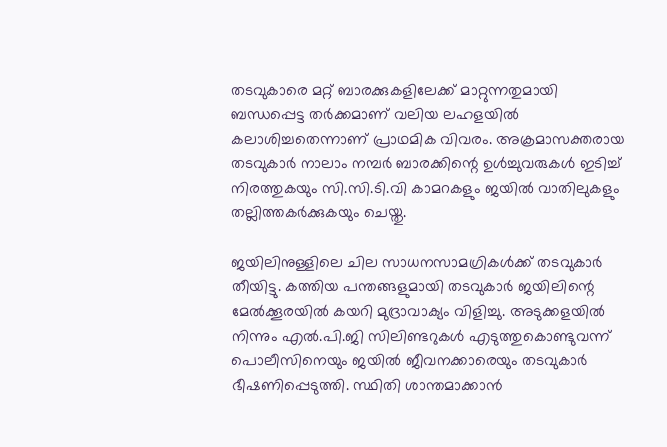തടവുകാരെ മറ്റ് ബാരക്കുകളിലേക്ക് മാറ്റുന്നതുമായി ബന്ധപ്പെട്ട തർക്കമാണ് വലിയ ലഹളയിൽ കലാശിച്ചതെന്നാണ് പ്രാഥമിക വിവരം. അക്രമാസക്തരായ തടവുകാർ നാലാം നമ്പർ ബാരക്കിന്റെ ഉൾച്ചുവരുകൾ ഇടിച്ച് നിരത്തുകയും സി.സി.ടി.വി കാമറകളും ജയിൽ വാതിലുകളും തല്ലിത്തകർക്കുകയും ചെയ്തു.

ജയിലിനുള്ളിലെ ചില സാധനസാമഗ്രികൾക്ക് തടവുകാർ തീയിട്ടു. കത്തിയ പന്തങ്ങളുമായി തടവുകാർ ജയിലിന്റെ മേൽക്കൂരയിൽ കയറി മുദ്രാവാക്യം വിളിച്ചു. അടുക്കളയിൽ നിന്നും എൽ.പി.ജി സിലിണ്ടറുകൾ എടുത്തുകൊണ്ടുവന്ന് പൊലീസിനെയും ജയിൽ ജീവനക്കാരെയും തടവുകാർ ഭീഷണിപ്പെടുത്തി. സ്ഥിതി ശാന്തമാക്കാൻ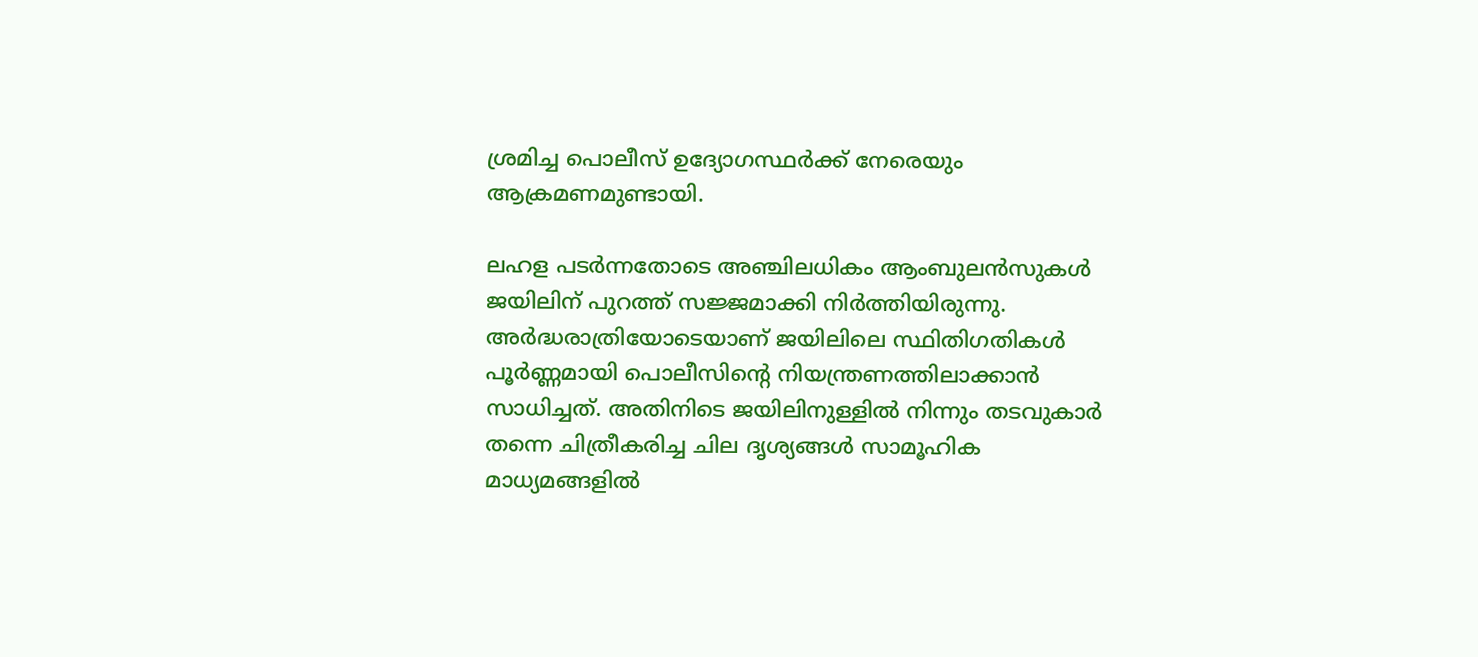ശ്രമിച്ച പൊലീസ് ഉദ്യോഗസ്ഥർക്ക് നേരെയും ആക്രമണമുണ്ടായി.

ലഹള പടർന്നതോടെ അഞ്ചിലധികം ആംബുലൻസുകൾ ജയിലിന് പുറത്ത് സജ്ജമാക്കി നിർത്തിയിരുന്നു. അർദ്ധരാത്രിയോടെയാണ് ജയിലിലെ സ്ഥിതിഗതികൾ പൂർണ്ണമായി പൊലീസിന്റെ നിയന്ത്രണത്തിലാക്കാൻ സാധിച്ചത്. അതിനിടെ ജയിലിനുള്ളിൽ നിന്നും തടവുകാർ തന്നെ ചിത്രീകരിച്ച ചില ദൃശ്യങ്ങൾ സാമൂഹിക മാധ്യമങ്ങളിൽ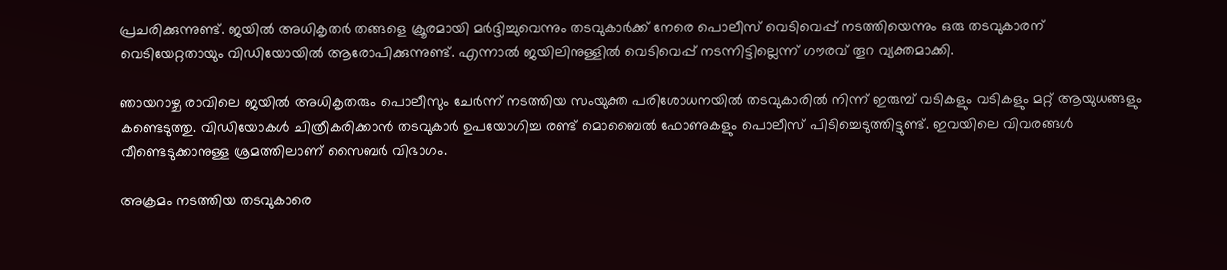പ്രചരിക്കുന്നുണ്ട്. ജയിൽ അധികൃതർ തങ്ങളെ ക്രൂരമായി മർദ്ദിച്ചുവെന്നും തടവുകാർക്ക് നേരെ പൊലീസ് വെടിവെപ്പ് നടത്തിയെന്നും ഒരു തടവുകാരന് വെടിയേറ്റതായും വിഡിയോയിൽ ആരോപിക്കുന്നുണ്ട്. എന്നാൽ ജയിലിനുള്ളിൽ വെടിവെപ്പ് നടന്നിട്ടില്ലെന്ന് ഗൗരവ് തൂറ വ്യക്തമാക്കി.

ഞായറാഴ്ച രാവിലെ ജയിൽ അധികൃതരും പൊലീസും ചേർന്ന് നടത്തിയ സംയുക്ത പരിശോധനയിൽ തടവുകാരിൽ നിന്ന് ഇരുമ്പ് വടികളും വടികളും മറ്റ് ആയുധങ്ങളും കണ്ടെടുത്തു. വിഡിയോകൾ ചിത്രീകരിക്കാൻ തടവുകാർ ഉപയോഗിച്ച രണ്ട് മൊബൈൽ ഫോണുകളും പൊലീസ് പിടിച്ചെടുത്തിട്ടുണ്ട്. ഇവയിലെ വിവരങ്ങൾ വീണ്ടെടുക്കാനുള്ള ശ്രമത്തിലാണ് സൈബർ വിഭാഗം.

അക്രമം നടത്തിയ തടവുകാരെ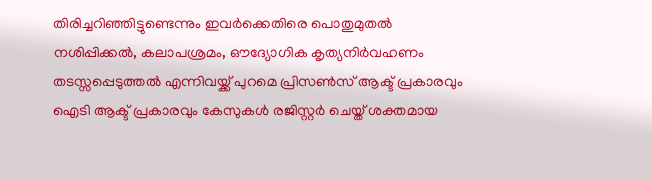തിരിച്ചറിഞ്ഞിട്ടുണ്ടെന്നും ഇവർക്കെതിരെ പൊതുമുതൽ നശിപ്പിക്കൽ, കലാപശ്രമം, ഔദ്യോഗിക കൃത്യനിർവഹണം തടസ്സപ്പെടുത്തൽ എന്നിവയ്ക്ക് പുറമെ പ്രിസൺസ് ആക്ട് പ്രകാരവും ഐടി ആക്ട് പ്രകാരവും കേസുകൾ രജിസ്റ്റർ ചെയ്ത് ശക്തമായ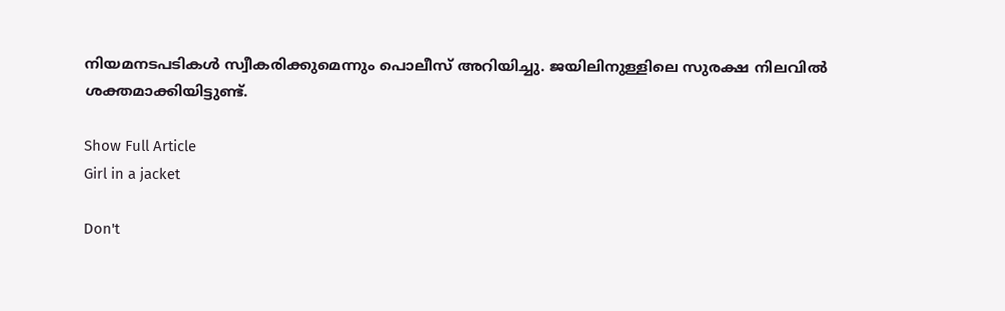നിയമനടപടികൾ സ്വീകരിക്കുമെന്നും പൊലീസ് അറിയിച്ചു. ജയിലിനുള്ളിലെ സുരക്ഷ നിലവിൽ ശക്തമാക്കിയിട്ടുണ്ട്.

Show Full Article
Girl in a jacket

Don't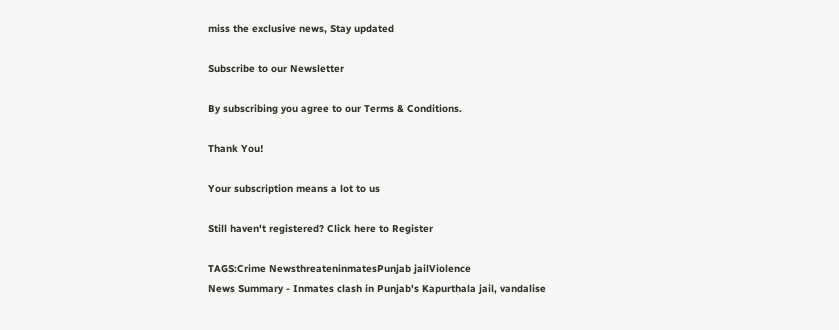miss the exclusive news, Stay updated

Subscribe to our Newsletter

By subscribing you agree to our Terms & Conditions.

Thank You!

Your subscription means a lot to us

Still haven't registered? Click here to Register

TAGS:Crime NewsthreateninmatesPunjab jailViolence
News Summary - Inmates clash in Punjab's Kapurthala jail, vandalise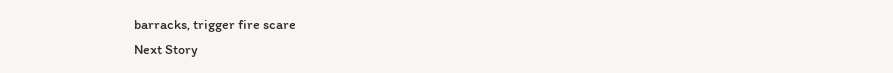barracks, trigger fire scare
Next Story